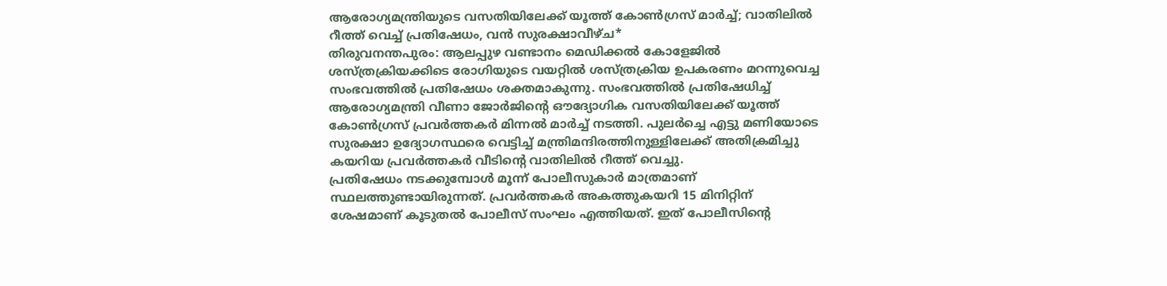ആരോഗ്യമന്ത്രിയുടെ വസതിയിലേക്ക് യൂത്ത് കോൺഗ്രസ് മാർച്ച്; വാതിലിൽ റീത്ത് വെച്ച് പ്രതിഷേധം, വൻ സുരക്ഷാവീഴ്ച*
തിരുവനന്തപുരം: ആലപ്പുഴ വണ്ടാനം മെഡിക്കൽ കോളേജിൽ ശസ്ത്രക്രിയക്കിടെ രോഗിയുടെ വയറ്റിൽ ശസ്ത്രക്രിയ ഉപകരണം മറന്നുവെച്ച സംഭവത്തിൽ പ്രതിഷേധം ശക്തമാകുന്നു. സംഭവത്തിൽ പ്രതിഷേധിച്ച് ആരോഗ്യമന്ത്രി വീണാ ജോർജിന്റെ ഔദ്യോഗിക വസതിയിലേക്ക് യൂത്ത് കോൺഗ്രസ് പ്രവർത്തകർ മിന്നൽ മാർച്ച് നടത്തി. പുലർച്ചെ എട്ടു മണിയോടെ സുരക്ഷാ ഉദ്യോഗസ്ഥരെ വെട്ടിച്ച് മന്ത്രിമന്ദിരത്തിനുള്ളിലേക്ക് അതിക്രമിച്ചു കയറിയ പ്രവർത്തകർ വീടിന്റെ വാതിലിൽ റീത്ത് വെച്ചു.
പ്രതിഷേധം നടക്കുമ്പോൾ മൂന്ന് പോലീസുകാർ മാത്രമാണ് സ്ഥലത്തുണ്ടായിരുന്നത്. പ്രവർത്തകർ അകത്തുകയറി 15 മിനിറ്റിന് ശേഷമാണ് കൂടുതൽ പോലീസ് സംഘം എത്തിയത്. ഇത് പോലീസിന്റെ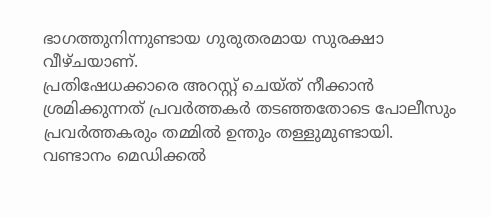ഭാഗത്തുനിന്നുണ്ടായ ഗുരുതരമായ സുരക്ഷാ വീഴ്ചയാണ്.
പ്രതിഷേധക്കാരെ അറസ്റ്റ് ചെയ്ത് നീക്കാൻ ശ്രമിക്കുന്നത് പ്രവർത്തകർ തടഞ്ഞതോടെ പോലീസും പ്രവർത്തകരും തമ്മിൽ ഉന്തും തള്ളുമുണ്ടായി.
വണ്ടാനം മെഡിക്കൽ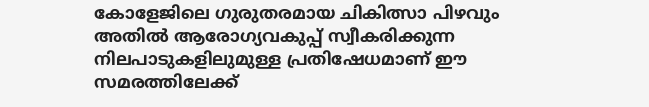കോളേജിലെ ഗുരുതരമായ ചികിത്സാ പിഴവും അതിൽ ആരോഗ്യവകുപ്പ് സ്വീകരിക്കുന്ന നിലപാടുകളിലുമുള്ള പ്രതിഷേധമാണ് ഈ സമരത്തിലേക്ക്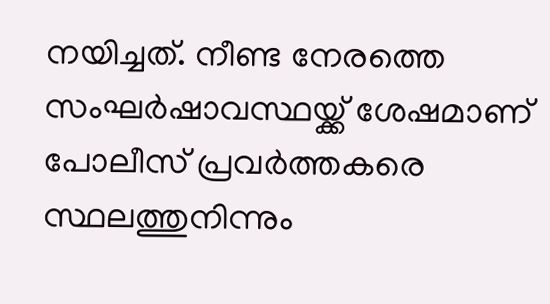നയിച്ചത്. നീണ്ട നേരത്തെ സംഘർഷാവസ്ഥയ്ക്ക് ശേഷമാണ് പോലീസ് പ്രവർത്തകരെ സ്ഥലത്തുനിന്നും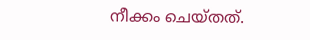നീക്കം ചെയ്തത്.